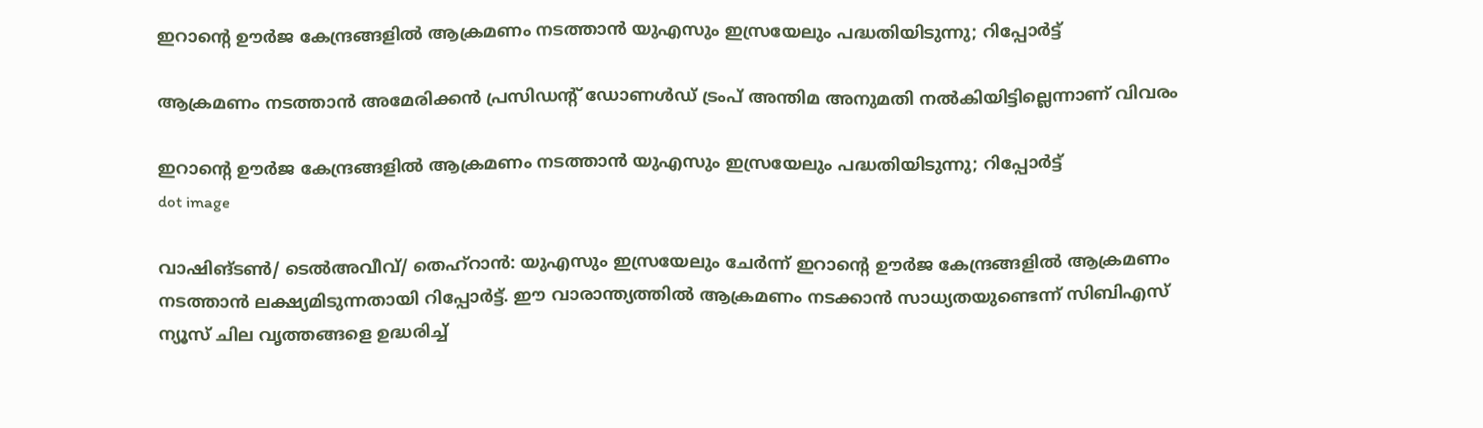ഇറാന്റെ ഊര്‍ജ കേന്ദ്രങ്ങളില്‍ ആക്രമണം നടത്താന്‍ യുഎസും ഇസ്രയേലും പദ്ധതിയിടുന്നു; റിപ്പോര്‍ട്ട്

ആക്രമണം നടത്താന്‍ അമേരിക്കന്‍ പ്രസിഡന്റ് ഡോണള്‍ഡ് ട്രംപ് അന്തിമ അനുമതി നല്‍കിയിട്ടില്ലെന്നാണ് വിവരം

ഇറാന്റെ ഊര്‍ജ കേന്ദ്രങ്ങളില്‍ ആക്രമണം നടത്താന്‍ യുഎസും ഇസ്രയേലും പദ്ധതിയിടുന്നു; റിപ്പോര്‍ട്ട്
dot image

വാഷിങ്ടണ്‍/ ടെല്‍അവീവ്/ തെഹ്‌റാന്‍: യുഎസും ഇസ്രയേലും ചേര്‍ന്ന് ഇറാന്റെ ഊര്‍ജ കേന്ദ്രങ്ങളില്‍ ആക്രമണം നടത്താന്‍ ലക്ഷ്യമിടുന്നതായി റിപ്പോര്‍ട്ട്. ഈ വാരാന്ത്യത്തില്‍ ആക്രമണം നടക്കാന്‍ സാധ്യതയുണ്ടെന്ന് സിബിഎസ് ന്യൂസ് ചില വൃത്തങ്ങളെ ഉദ്ധരിച്ച്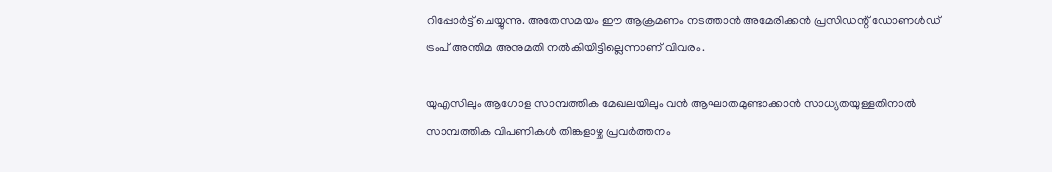റിപ്പോര്‍ട്ട് ചെയ്യുന്നു. അതേസമയം ഈ ആക്രമണം നടത്താന്‍ അമേരിക്കന്‍ പ്രസിഡന്റ് ഡോണള്‍ഡ് ട്രംപ് അന്തിമ അനുമതി നല്‍കിയിട്ടില്ലെന്നാണ് വിവരം.

യുഎസിലും ആഗോള സാമ്പത്തിക മേഖലയിലും വന്‍ ആഘാതമുണ്ടാക്കാന്‍ സാധ്യതയുള്ളതിനാല്‍ സാമ്പത്തിക വിപണികള്‍ തിങ്കളാഴ്ച പ്രവര്‍ത്തനം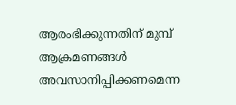ആരംഭിക്കുന്നതിന് മുമ്പ് ആക്രമണങ്ങള്‍ അവസാനിപ്പിക്കണമെന്ന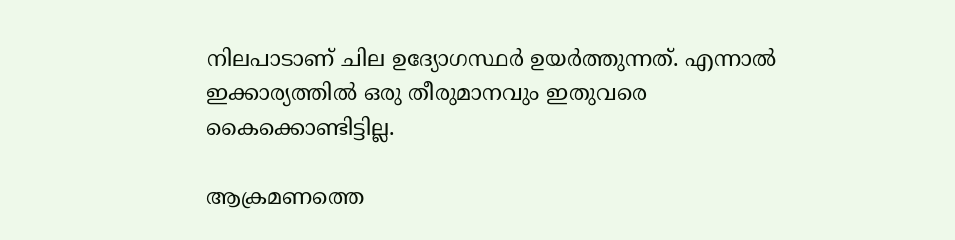നിലപാടാണ് ചില ഉദ്യോഗസ്ഥര്‍ ഉയര്‍ത്തുന്നത്. എന്നാല്‍ ഇക്കാര്യത്തില്‍ ഒരു തീരുമാനവും ഇതുവരെ കൈക്കൊണ്ടിട്ടില്ല.

ആക്രമണത്തെ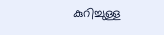കുറിച്ചുള്ള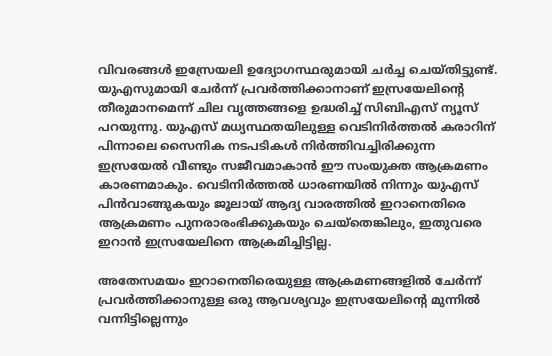വിവരങ്ങള്‍ ഇസ്രേയലി ഉദ്യോഗസ്ഥരുമായി ചര്‍ച്ച ചെയ്തിട്ടുണ്ട്. യുഎസുമായി ചേര്‍ന്ന് പ്രവര്‍ത്തിക്കാനാണ് ഇസ്രയേലിന്റെ തീരുമാനമെന്ന് ചില വൃത്തങ്ങളെ ഉദ്ധരിച്ച് സിബിഎസ് ന്യൂസ് പറയുന്നു. യുഎസ് മധ്യസ്ഥതയിലുള്ള വെടിനിര്‍ത്തല്‍ കരാറിന് പിന്നാലെ സൈനിക നടപടികള്‍ നിര്‍ത്തിവച്ചിരിക്കുന്ന ഇസ്രയേല്‍ വീണ്ടും സജീവമാകാന്‍ ഈ സംയുക്ത ആക്രമണം കാരണമാകും. വെടിനിര്‍ത്തല്‍ ധാരണയില്‍ നിന്നും യുഎസ് പിന്‍വാങ്ങുകയും ജൂലായ് ആദ്യ വാരത്തില്‍ ഇറാനെതിരെ ആക്രമണം പുനരാരംഭിക്കുകയും ചെയ്‌തെങ്കിലും, ഇതുവരെ ഇറാന്‍ ഇസ്രയേലിനെ ആക്രമിച്ചിട്ടില്ല.

അതേസമയം ഇറാനെതിരെയുള്ള ആക്രമണങ്ങളില്‍ ചേര്‍ന്ന് പ്രവര്‍ത്തിക്കാനുള്ള ഒരു ആവശ്യവും ഇസ്രയേലിന്റെ മുന്നില്‍ വന്നിട്ടില്ലെന്നും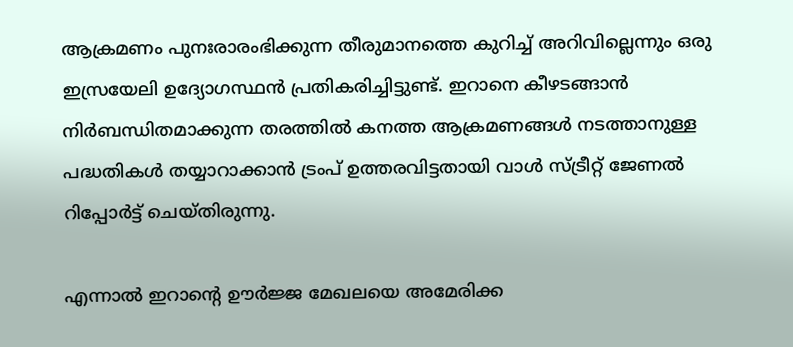ആക്രമണം പുനഃരാരംഭിക്കുന്ന തീരുമാനത്തെ കുറിച്ച് അറിവില്ലെന്നും ഒരു ഇസ്രയേലി ഉദ്യോഗസ്ഥൻ പ്രതികരിച്ചിട്ടുണ്ട്. ഇറാനെ കീഴടങ്ങാന്‍ നിര്‍ബന്ധിതമാക്കുന്ന തരത്തില്‍ കനത്ത ആക്രമണങ്ങള്‍ നടത്താനുള്ള പദ്ധതികള്‍ തയ്യാറാക്കാന്‍ ട്രംപ് ഉത്തരവിട്ടതായി വാള്‍ സ്ട്രീറ്റ് ജേണല്‍ റിപ്പോര്‍ട്ട് ചെയ്തിരുന്നു.

എന്നാല്‍ ഇറാന്റെ ഊര്‍ജ്ജ മേഖലയെ അമേരിക്ക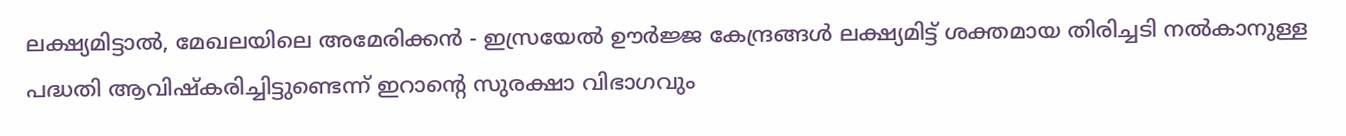ലക്ഷ്യമിട്ടാല്‍, മേഖലയിലെ അമേരിക്കന്‍ - ഇസ്രയേല്‍ ഊര്‍ജ്ജ കേന്ദ്രങ്ങള്‍ ലക്ഷ്യമിട്ട് ശക്തമായ തിരിച്ചടി നല്‍കാനുള്ള പദ്ധതി ആവിഷ്‌കരിച്ചിട്ടുണ്ടെന്ന് ഇറാന്റെ സുരക്ഷാ വിഭാഗവും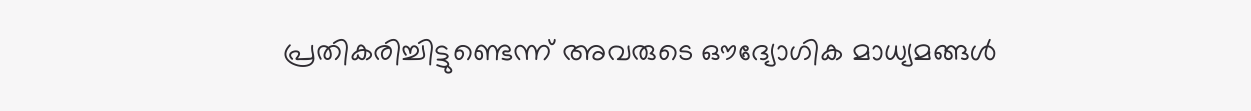പ്രതികരിച്ചിട്ടുണ്ടെന്ന് അവരുടെ ഔദ്യോഗിക മാധ്യമങ്ങള്‍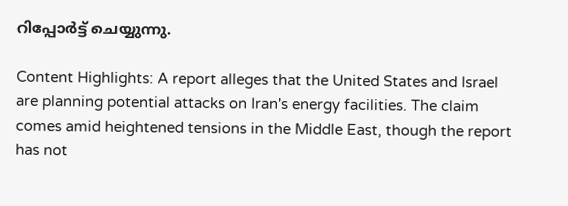റിപ്പോര്‍ട്ട് ചെയ്യുന്നു.

Content Highlights: A report alleges that the United States and Israel are planning potential attacks on Iran's energy facilities. The claim comes amid heightened tensions in the Middle East, though the report has not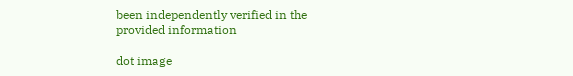been independently verified in the provided information

dot image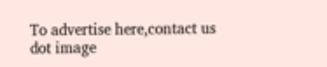To advertise here,contact us
dot image